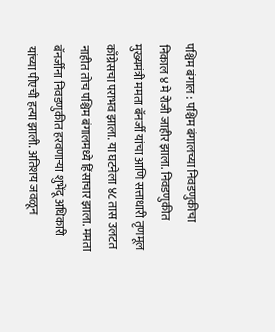पश्चिम बंगाल : पश्चिम बंगालच्या निवडणुकीचा निकाल ४ मे रोजी जाहीर झाला. निवडणुकीत मुख्यमंत्री ममता बॅनर्जी यांचा आणि सत्ताधारी तृणमूल काँग्रेसचा पराभव झाला. या घटनेला ४८ तास उलटत नाहीत तोच पश्चिम बंगालमध्ये हिंसाचार झाला. ममता बॅनर्जींना निवडणुकीत हरवणाऱ्या शुभेंदू अधिकारी यांच्या पीएची हत्या झाली. अतिशय जवळून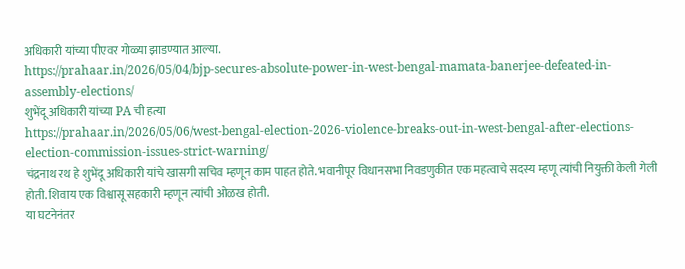अधिकारी यांच्या पीएवर गोळ्या झाडण्यात आल्या.
https://prahaar.in/2026/05/04/bjp-secures-absolute-power-in-west-bengal-mamata-banerjee-defeated-in-assembly-elections/
शुभेंदू अधिकारी यांच्या PA ची हत्या
https://prahaar.in/2026/05/06/west-bengal-election-2026-violence-breaks-out-in-west-bengal-after-elections-election-commission-issues-strict-warning/
चंद्रनाथ रथ हे शुभेंदू अधिकारी यांचे खासगी सचिव म्हणून काम पाहत होते. भवानीपूर विधानसभा निवडणुकीत एक महत्वाचे सदस्य म्हणू त्यांची नियुक्ती केली गेली होती. शिवाय एक विश्वासू सहकारी म्हणून त्यांची ओळख होती.
या घटनेनंतर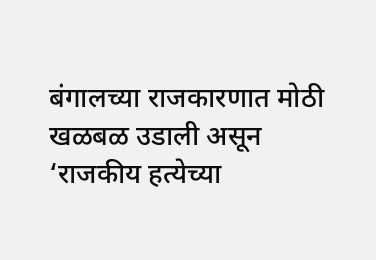बंगालच्या राजकारणात मोठी खळबळ उडाली असून ‘राजकीय हत्येच्या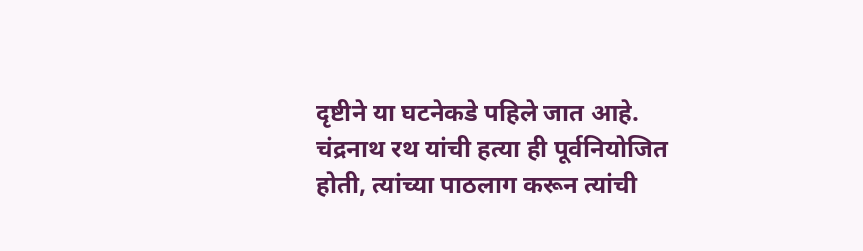दृष्टीने या घटनेकडे पहिले जात आहे. चंद्रनाथ रथ यांची हत्या ही पूर्वनियोजित होती, त्यांच्या पाठलाग करून त्यांची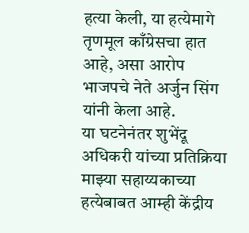हत्या केली, या हत्येमागे तृणमूल काँग्रेसचा हात आहे, असा आरोप भाजपचे नेते अर्जुन सिंग यांनी केला आहे.
या घटनेनंतर शुभेंदू अधिकरी यांच्या प्रतिक्रिया
माझ्या सहाय्यकाच्या हत्येबाबत आम्ही केंद्रीय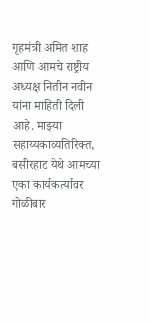गृहमंत्री अमित शाह आणि आमचे राष्ट्रीय अध्यक्ष नितीन नवीन यांना माहिती दिली आहे. माझ्या सहाय्यकाव्यतिरिक्त, बसीरहाट येथे आमच्या एका कार्यकर्त्यावर गोळीबार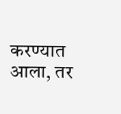करण्यात आला, तर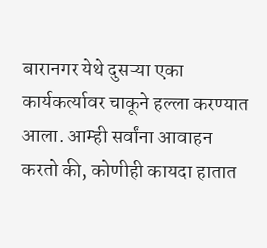बारानगर येथे दुसऱ्या एका कार्यकर्त्यावर चाकूने हल्ला करण्यात आला. आम्ही सर्वांना आवाहन करतो की, कोणीही कायदा हातात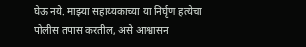घेऊ नये. माझ्या सहाय्यकाच्या या निर्घृण हत्येचा पोलीस तपास करतील, असे आश्वासन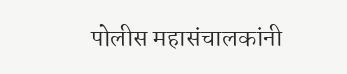पोलीस महासंचालकांनी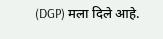(DGP) मला दिले आहे.